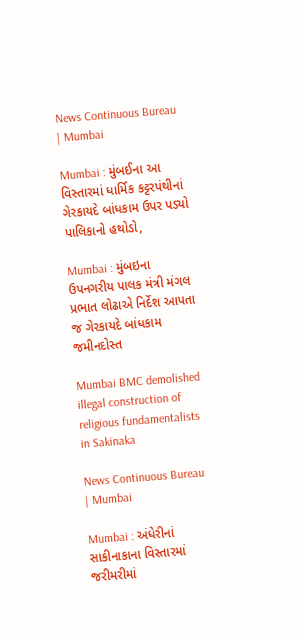News Continuous Bureau | Mumbai

Mumbai : મુંબઈના આ વિસ્તારમાં ધાર્મિક કટ્ટરપંથીનાં ગેરકાયદે બાંધકામ ઉપર પડ્યો પાલિકાનો હથોડો,

Mumbai : મુંબઇના ઉપનગરીય પાલક મંત્રી મંગલ પ્રભાત લોઢાએ નિર્દેશ આપતા જ ગેરકાયદે બાંધકામ જમીનદોસ્ત

Mumbai BMC demolished illegal construction of religious fundamentalists in Sakinaka

News Continuous Bureau | Mumbai

Mumbai : અંધેરીનાં સાકીનાકાના વિસ્તારમાં જરીમરીમાં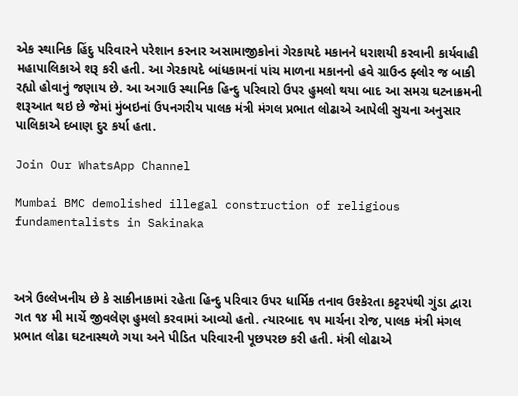એક સ્થાનિક હિંદુ પરિવારને પરેશાન કરનાર અસામાજીકોનાં ગેરકાયદે મકાનને ધરાશયી કરવાની કાર્યવાહી મહાપાલિકાએ શરૂ કરી હતી. આ ગેરકાયદે બાંધકામનાં પાંચ માળના મકાનનો હવે ગ્રાઉન્ડ ફ્લોર જ બાકી રહ્યો હોવાનું જણાય છે. આ અગાઉ સ્થાનિક હિન્દુ પરિવારો ઉપર હુમલો થયા બાદ આ સમગ્ર ઘટનાક્રમની શરૂઆત થઇ છે જેમાં મુંબઇનાં ઉપનગરીય પાલક મંત્રી મંગલ પ્રભાત લોઢાએ આપેલી સુચના અનુસાર પાલિકાએ દબાણ દુર કર્યા હતા.

Join Our WhatsApp Channel

Mumbai BMC demolished illegal construction of religious fundamentalists in Sakinaka



અત્રે ઉલ્લેખનીય છે કે સાકીનાકામાં રહેતા હિન્દુ પરિવાર ઉપર ધાર્મિક તનાવ ઉશ્કેરતા કટ્ટરપંથી ગુંડા દ્વારા ગત ૧૪ મી માર્ચે જીવલેણ હુમલો કરવામાં આવ્યો હતો. ત્યારબાદ ૧૫ માર્ચના રોજ, પાલક મંત્રી મંગલ પ્રભાત લોઢા ઘટનાસ્થળે ગયા અને પીડિત પરિવારની પૂછપરછ કરી હતી. મંત્રી લોઢાએ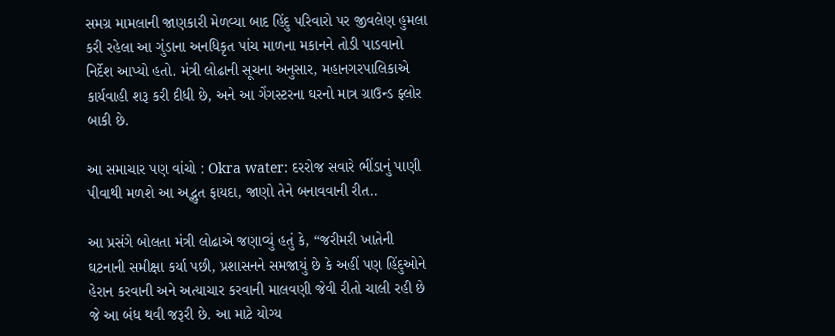સમગ્ર મામલાની જાણકારી મેળવ્યા બાદ હિંદુ પરિવારો પર જીવલેણ હુમલા કરી રહેલા આ ગુંડાના અનધિકૃત પાંચ માળના મકાનને તોડી પાડવાનો નિર્દેશ આપ્યો હતો. મંત્રી લોઢાની સૂચના અનુસાર, મહાનગરપાલિકાએ કાર્યવાહી શરૂ કરી દીધી છે, અને આ ગેંગસ્ટરના ઘરનો માત્ર ગ્રાઉન્ડ ફ્લોર બાકી છે.

આ સમાચાર પણ વાંચો : Okra water: દરરોજ સવારે ભીંડાનું પાણી પીવાથી મળશે આ અદ્ભુત ફાયદા, જાણો તેને બનાવવાની રીત..

આ પ્રસંગે બોલતા મંત્રી લોઢાએ જણાવ્યું હતું કે, “જરીમરી ખાતેની ઘટનાની સમીક્ષા કર્યા પછી, પ્રશાસનને સમજાયું છે કે અહીં પણ હિંદુઓને હેરાન કરવાની અને અત્યાચાર કરવાની માલવણી જેવી રીતો ચાલી રહી છે જે આ બંધ થવી જરૂરી છે. આ માટે યોગ્ય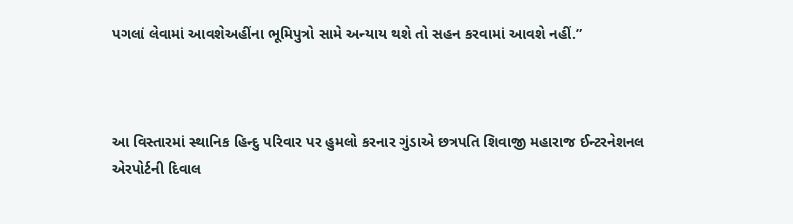પગલાં લેવામાં આવશેઅહીંના ભૂમિપુત્રો સામે અન્યાય થશે તો સહન કરવામાં આવશે નહીં.”



આ વિસ્તારમાં સ્થાનિક હિન્દુ પરિવાર પર હુમલો કરનાર ગુંડાએ છત્રપતિ શિવાજી મહારાજ ઈન્ટરનેશનલ એરપોર્ટની દિવાલ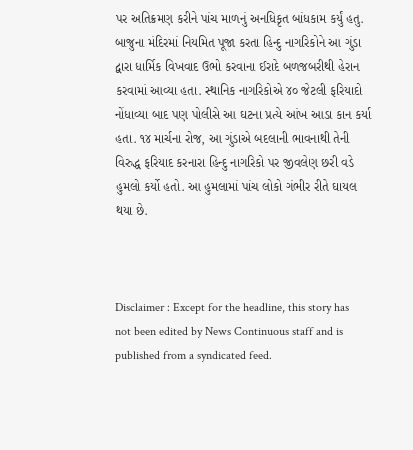પર અતિક્રમણ કરીને પાંચ માળનું અનધિકૃત બાંધકામ કર્યું હતુ. બાજુના મંદિરમાં નિયમિત પૂજા કરતા હિન્દુ નાગરિકોને આ ગુંડા દ્વારા ધાર્મિક વિખવાદ ઉભો કરવાના ઈરાદે બળજબરીથી હેરાન કરવામાં આવ્યા હતા. સ્થાનિક નાગરિકોએ ૪૦ જેટલી ફરિયાદો નોંધાવ્યા બાદ પણ પોલીસે આ ઘટના પ્રત્યે આંખ આડા કાન કર્યા હતા. ૧૪ માર્ચના રોજ, આ ગુંડાએ બદલાની ભાવનાથી તેની વિરુદ્ધ ફરિયાદ કરનારા હિન્દુ નાગરિકો પર જીવલેણ છરી વડે હુમલો કર્યો હતો. આ હુમલામાં પાંચ લોકો ગંભીર રીતે ઘાયલ થયા છે.



Disclaimer : Except for the headline, this story has not been edited by News Continuous staff and is published from a syndicated feed.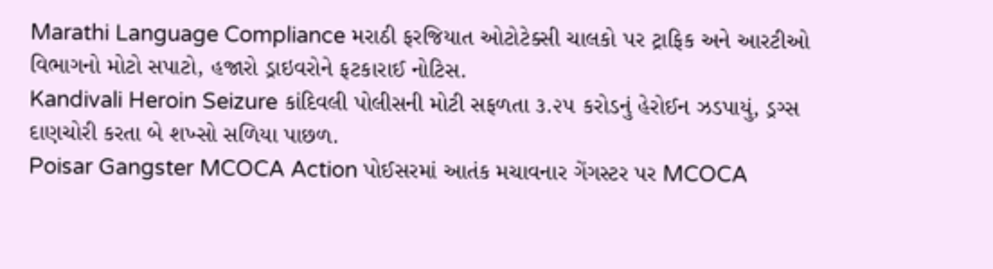Marathi Language Compliance મરાઠી ફરજિયાત ઓટોટેક્સી ચાલકો પર ટ્રાફિક અને આરટીઓ વિભાગનો મોટો સપાટો, હજારો ડ્રાઇવરોને ફટકારાઈ નોટિસ.
Kandivali Heroin Seizure કાંદિવલી પોલીસની મોટી સફળતા ૩.૨૫ કરોડનું હેરોઈન ઝડપાયું, ડ્રગ્સ દાણચોરી કરતા બે શખ્સો સળિયા પાછળ.
Poisar Gangster MCOCA Action પોઈસરમાં આતંક મચાવનાર ગેંગસ્ટર પર MCOCA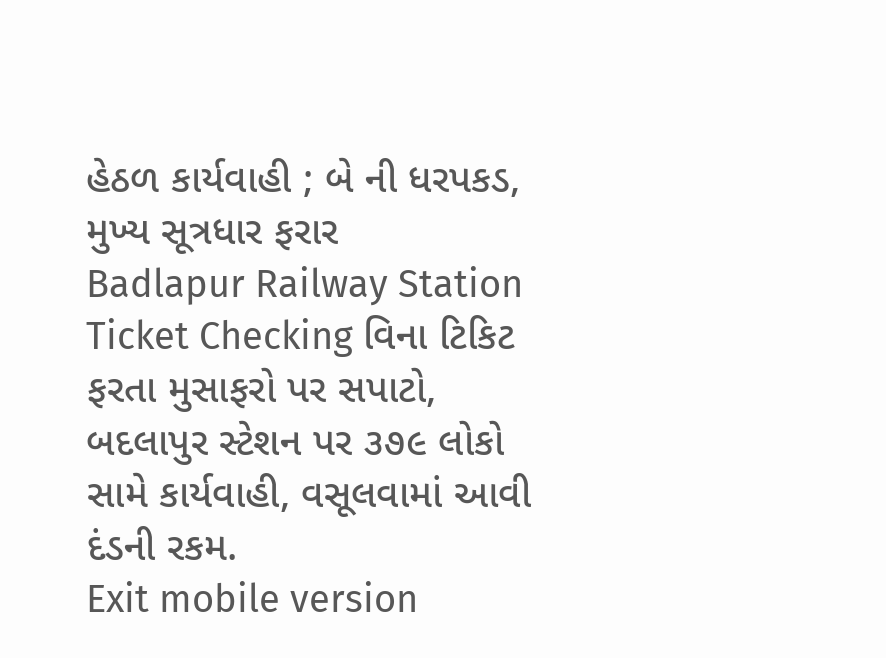હેઠળ કાર્યવાહી ; બે ની ધરપકડ, મુખ્ય સૂત્રધાર ફરાર
Badlapur Railway Station Ticket Checking વિના ટિકિટ ફરતા મુસાફરો પર સપાટો, બદલાપુર સ્ટેશન પર ૩૭૯ લોકો સામે કાર્યવાહી, વસૂલવામાં આવી દંડની રકમ.
Exit mobile version